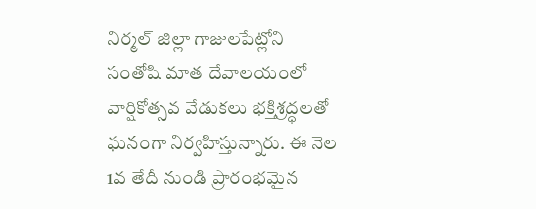నిర్మల్ జిల్లా గాజులపేట్లోని సంతోషి మాత దేవాలయంలో వార్షికోత్సవ వేడుకలు భక్తిశ్రద్ధలతో ఘనంగా నిర్వహిస్తున్నారు. ఈ నెల 1వ తేదీ నుండి ప్రారంభమైన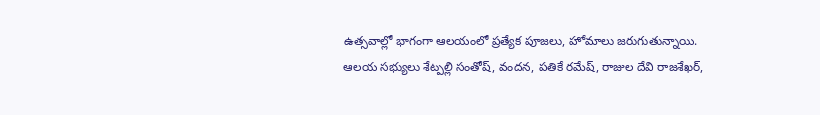ఉత్సవాల్లో భాగంగా ఆలయంలో ప్రత్యేక పూజలు, హోమాలు జరుగుతున్నాయి.
ఆలయ సభ్యులు శేట్పల్లి సంతోష్, వందన, పతికే రమేష్, రాజుల దేవి రాజశేఖర్,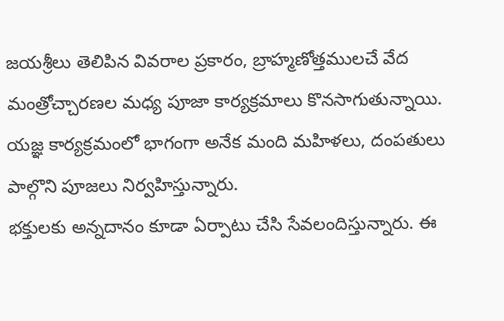జయశ్రీలు తెలిపిన వివరాల ప్రకారం, బ్రాహ్మణోత్తములచే వేద మంత్రోచ్చారణల మధ్య పూజా కార్యక్రమాలు కొనసాగుతున్నాయి.
యజ్ఞ కార్యక్రమంలో భాగంగా అనేక మంది మహిళలు, దంపతులు పాల్గొని పూజలు నిర్వహిస్తున్నారు.
భక్తులకు అన్నదానం కూడా ఏర్పాటు చేసి సేవలందిస్తున్నారు. ఈ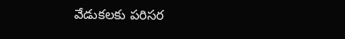వేడుకలకు పరిసర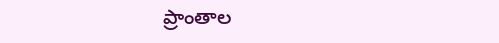ప్రాంతాల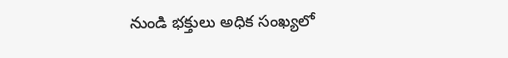నుండి భక్తులు అధిక సంఖ్యలో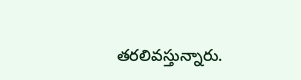తరలివస్తున్నారు.